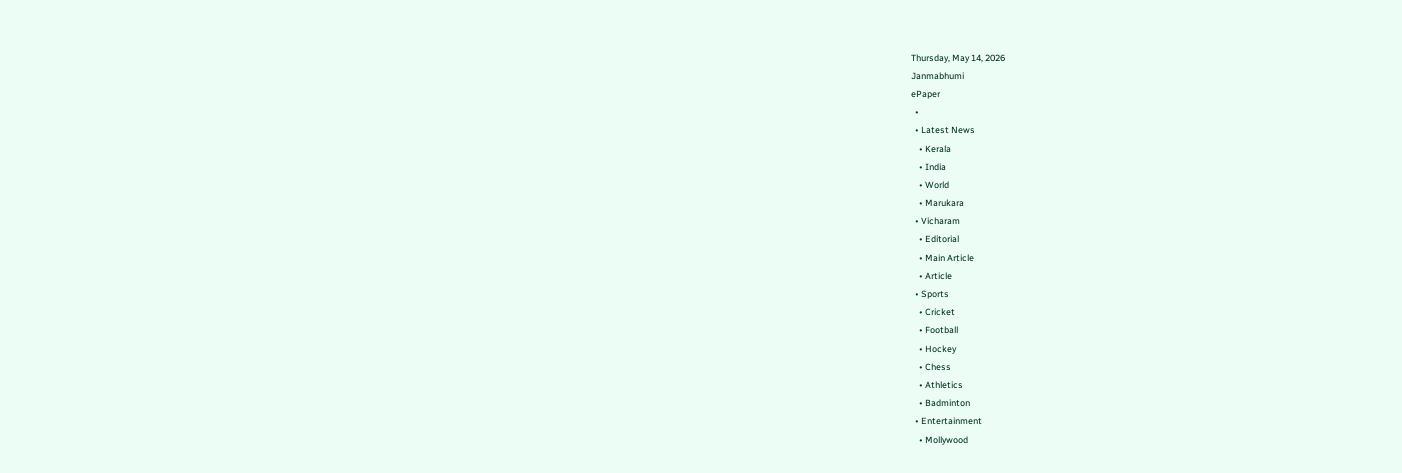Thursday, May 14, 2026
Janmabhumi
ePaper
  •
  • Latest News
    • Kerala
    • India
    • World
    • Marukara
  • Vicharam
    • Editorial
    • Main Article
    • Article
  • Sports
    • Cricket
    • Football
    • Hockey
    • Chess
    • Athletics
    • Badminton
  • Entertainment
    • Mollywood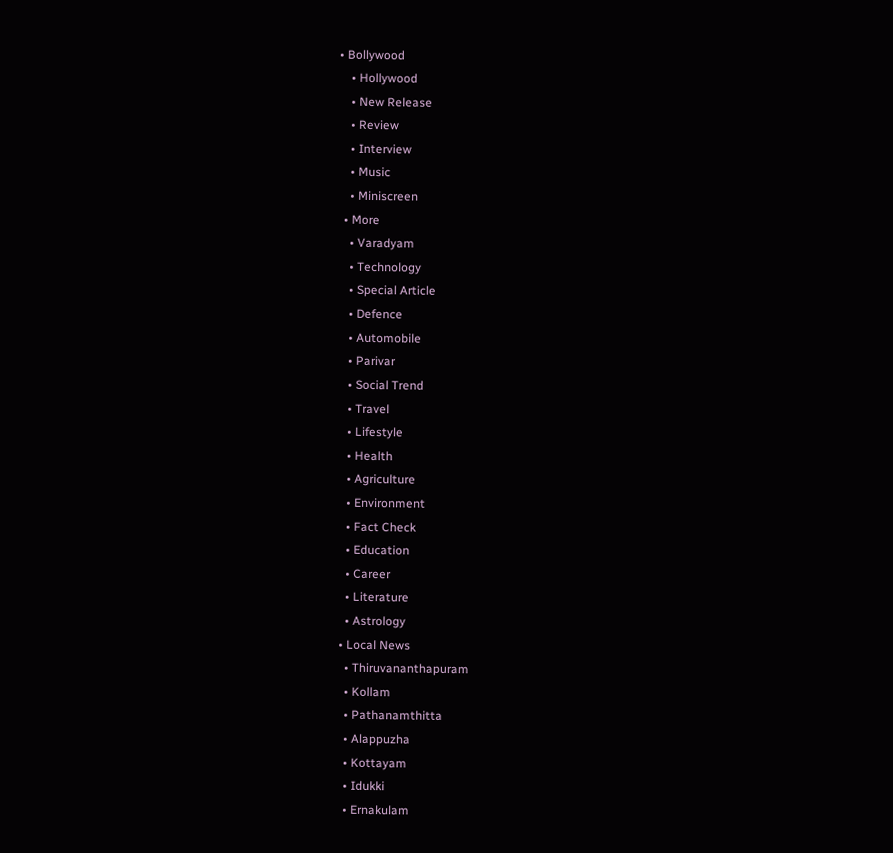• Bollywood
    • Hollywood
    • New Release
    • Review
    • Interview
    • Music
    • Miniscreen
  • More
    • Varadyam
    • Technology
    • Special Article
    • Defence
    • Automobile
    • Parivar
    • Social Trend
    • Travel
    • Lifestyle
    • Health
    • Agriculture
    • Environment
    • Fact Check
    • Education
    • Career
    • Literature
    • Astrology
  • Local News
    • Thiruvananthapuram
    • Kollam
    • Pathanamthitta
    • Alappuzha
    • Kottayam
    • Idukki
    • Ernakulam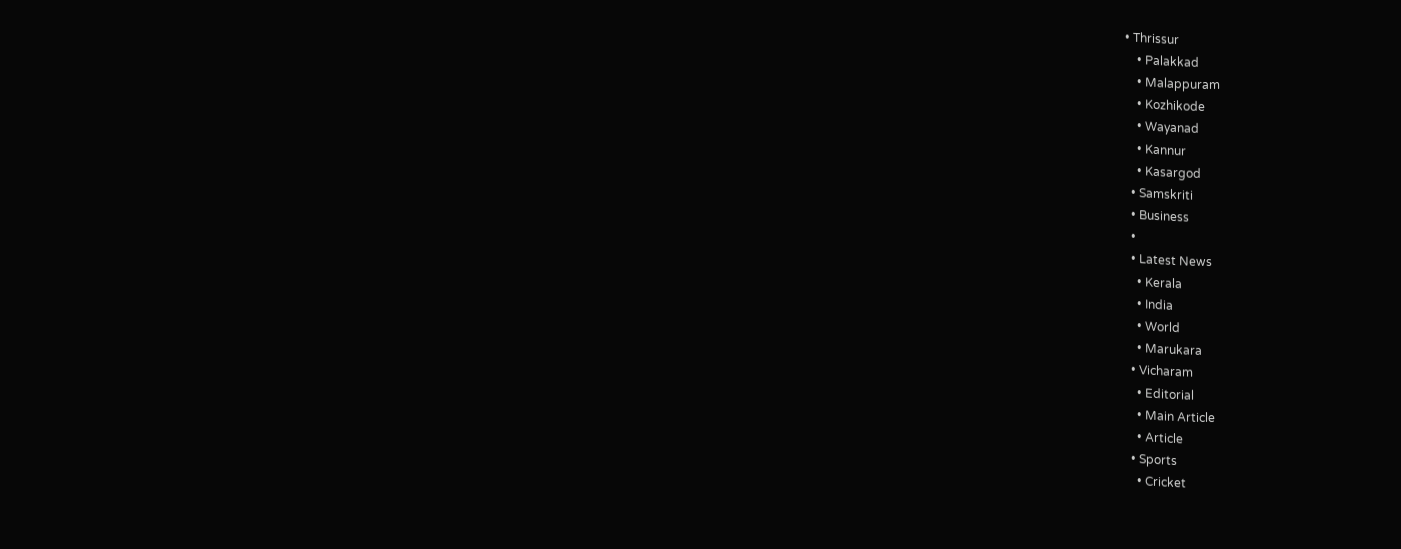• Thrissur
    • Palakkad
    • Malappuram
    • Kozhikode
    • Wayanad
    • Kannur
    • Kasargod
  • Samskriti
  • Business
  •
  • Latest News
    • Kerala
    • India
    • World
    • Marukara
  • Vicharam
    • Editorial
    • Main Article
    • Article
  • Sports
    • Cricket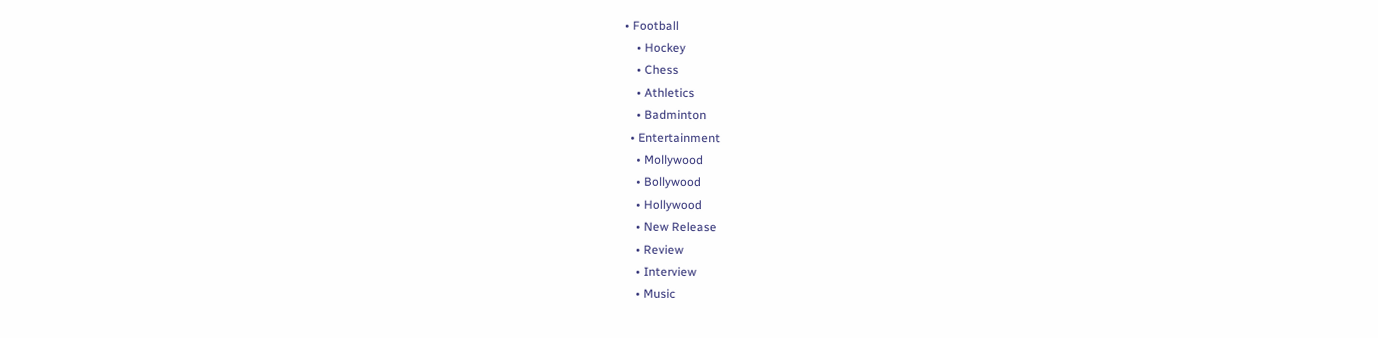• Football
    • Hockey
    • Chess
    • Athletics
    • Badminton
  • Entertainment
    • Mollywood
    • Bollywood
    • Hollywood
    • New Release
    • Review
    • Interview
    • Music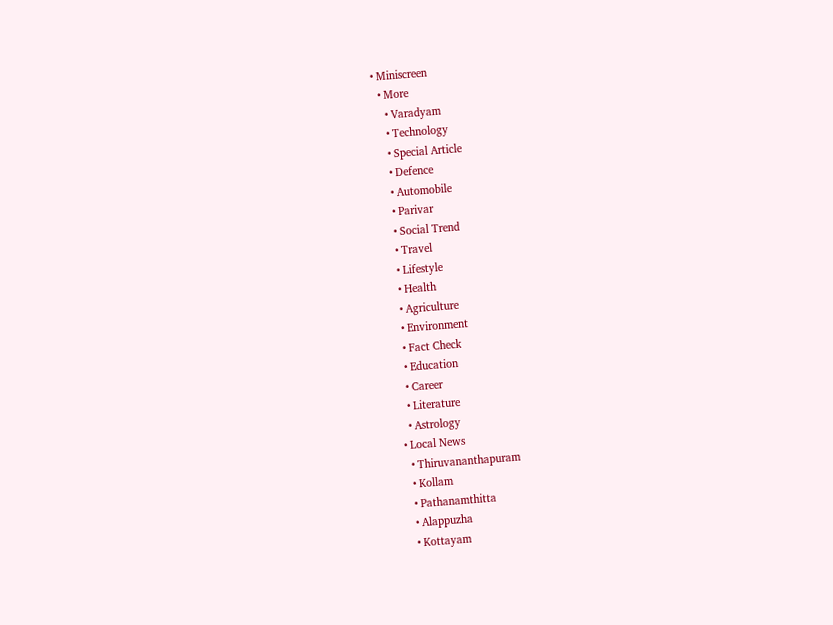• Miniscreen
  • More
    • Varadyam
    • Technology
    • Special Article
    • Defence
    • Automobile
    • Parivar
    • Social Trend
    • Travel
    • Lifestyle
    • Health
    • Agriculture
    • Environment
    • Fact Check
    • Education
    • Career
    • Literature
    • Astrology
  • Local News
    • Thiruvananthapuram
    • Kollam
    • Pathanamthitta
    • Alappuzha
    • Kottayam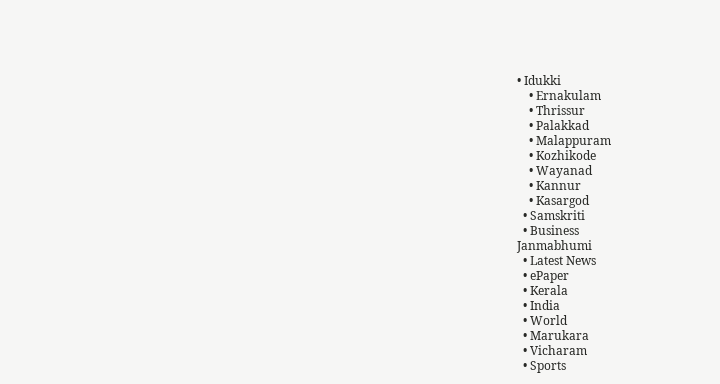• Idukki
    • Ernakulam
    • Thrissur
    • Palakkad
    • Malappuram
    • Kozhikode
    • Wayanad
    • Kannur
    • Kasargod
  • Samskriti
  • Business
Janmabhumi
  • Latest News
  • ePaper
  • Kerala
  • India
  • World
  • Marukara
  • Vicharam
  • Sports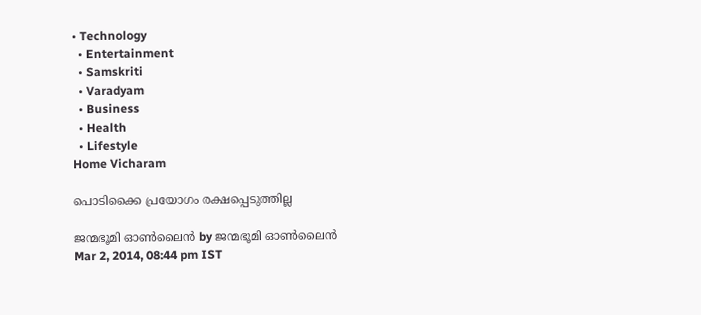• Technology
  • Entertainment
  • Samskriti
  • Varadyam
  • Business
  • Health
  • Lifestyle
Home Vicharam

പൊടിക്കൈ പ്രയോഗം രക്ഷപ്പെടുത്തില്ല

ജന്മഭൂമി ഓണ്‍ലൈന്‍ by ജന്മഭൂമി ഓണ്‍ലൈന്‍
Mar 2, 2014, 08:44 pm IST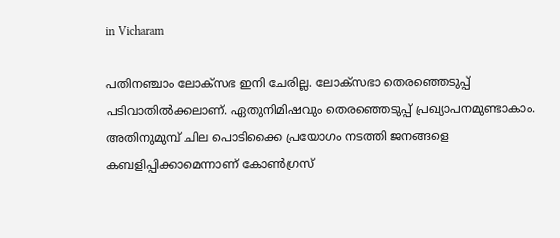in Vicharam

പതിനഞ്ചാം ലോക്സഭ ഇനി ചേരില്ല. ലോക്സഭാ തെരഞ്ഞെടുപ്പ്‌ പടിവാതില്‍ക്കലാണ്‌. ഏതുനിമിഷവും തെരഞ്ഞെടുപ്പ്‌ പ്രഖ്യാപനമുണ്ടാകാം.
അതിനുമുമ്പ്‌ ചില പൊടിക്കൈ പ്രയോഗം നടത്തി ജനങ്ങളെ കബളിപ്പിക്കാമെന്നാണ്‌ കോണ്‍ഗ്രസ്‌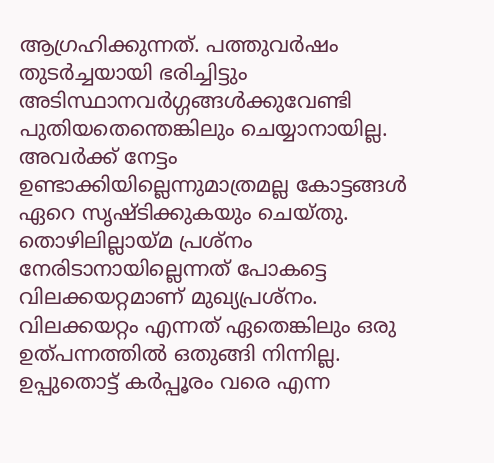ആഗ്രഹിക്കുന്നത്‌. പത്തുവര്‍ഷം തുടര്‍ച്ചയായി ഭരിച്ചിട്ടും അടിസ്ഥാനവര്‍ഗ്ഗങ്ങള്‍ക്കുവേണ്ടി പുതിയതെന്തെങ്കിലും ചെയ്യാനായില്ല. അവര്‍ക്ക്‌ നേട്ടം ഉണ്ടാക്കിയില്ലെന്നുമാത്രമല്ല കോട്ടങ്ങള്‍ ഏറെ സൃഷ്ടിക്കുകയും ചെയ്തു. തൊഴിലില്ലായ്‌മ പ്രശ്നം നേരിടാനായില്ലെന്നത്‌ പോകട്ടെ വിലക്കയറ്റമാണ്‌ മുഖ്യപ്രശ്നം. വിലക്കയറ്റം എന്നത്‌ ഏതെങ്കിലും ഒരു ഉത്പന്നത്തില്‍ ഒതുങ്ങി നിന്നില്ല. ഉപ്പുതൊട്ട്‌ കര്‍പ്പൂരം വരെ എന്ന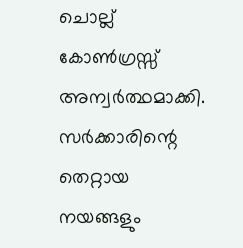ചൊല്ല്‌ കോണ്‍ഗ്രസ്സ്‌ അന്വര്‍ത്ഥമാക്കി. സര്‍ക്കാരിന്റെ തെറ്റായ നയങ്ങളും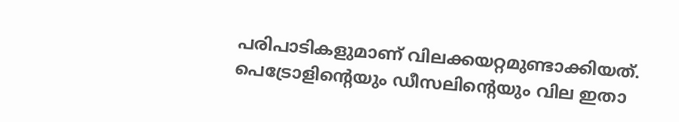പരിപാടികളുമാണ്‌ വിലക്കയറ്റമുണ്ടാക്കിയത്‌. പെട്രോളിന്റെയും ഡീസലിന്റെയും വില ഇതാ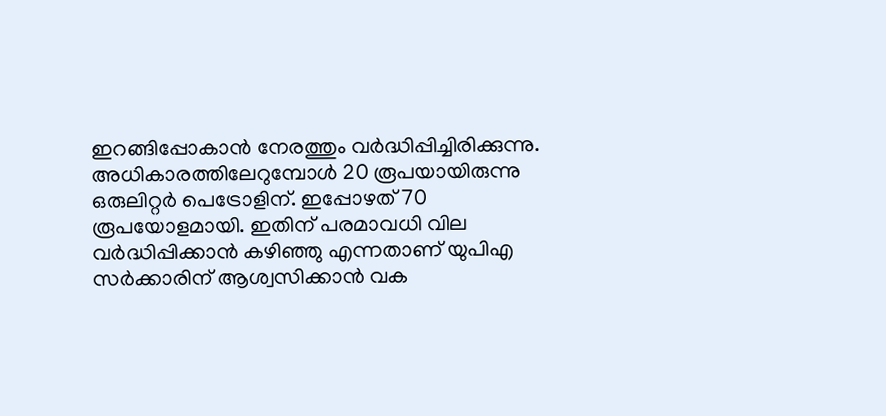ഇറങ്ങിപ്പോകാന്‍ നേരത്തും വര്‍ദ്ധിപ്പിച്ചിരിക്കുന്നു. അധികാരത്തിലേറുമ്പോള്‍ 20 രൂപയായിരുന്നു ഒരുലിറ്റര്‍ പെട്രോളിന്‌. ഇപ്പോഴത്‌ 70 രൂപയോളമായി. ഇതിന്‌ പരമാവധി വില വര്‍ദ്ധിപ്പിക്കാന്‍ കഴിഞ്ഞു എന്നതാണ്‌ യുപിഎ സര്‍ക്കാരിന്‌ ആശ്വസിക്കാന്‍ വക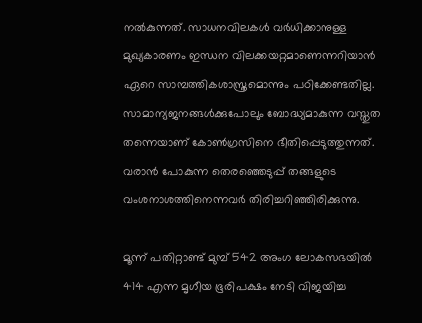നല്‍കുന്നത്‌. സാധനവിലകള്‍ വര്‍ധിക്കാനുള്ള മുഖ്യകാരണം ഇന്ധന വിലക്കയറ്റമാണെന്നറിയാന്‍ ഏറെ സാമ്പത്തികശാസ്ത്രമൊന്നും പഠിക്കേണ്ടതില്ല. സാമാന്യജനങ്ങള്‍ക്കുപോലും ബോദ്ധ്യമാകുന്ന വസ്തുത തന്നെയാണ്‌ കോണ്‍ഗ്രസിനെ ഭീതിപ്പെടുത്തുന്നത്‌. വരാന്‍ പോകുന്ന തെരഞ്ഞെടുപ്പ്‌ തങ്ങളുടെ വംശനാശത്തിനെന്നവര്‍ തിരിച്ചറിഞ്ഞിരിക്കുന്നു.

മൂന്ന്‌ പതിറ്റാണ്ട്‌ മുമ്പ്‌ 542 അംഗ ലോകസഭയില്‍ 414 എന്ന മൃഗീയ ഭൂരിപക്ഷം നേടി വിജയിച്ച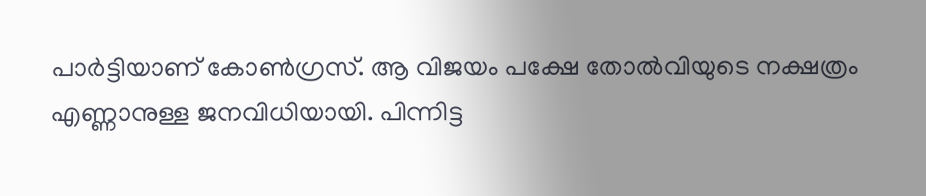പാര്‍ട്ടിയാണ്‌ കോണ്‍ഗ്രസ്‌. ആ വിജയം പക്ഷേ തോല്‍വിയുടെ നക്ഷത്രം എണ്ണാനുള്ള ജനവിധിയായി. പിന്നിട്ട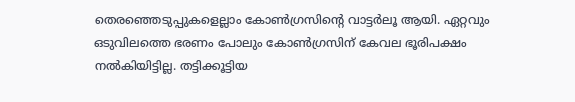തെരഞ്ഞെടുപ്പുകളെല്ലാം കോണ്‍ഗ്രസിന്റെ വാട്ടര്‍ലൂ ആയി. ഏറ്റവും ഒടുവിലത്തെ ഭരണം പോലും കോണ്‍ഗ്രസിന്‌ കേവല ഭൂരിപക്ഷം നല്‍കിയിട്ടില്ല. തട്ടിക്കൂട്ടിയ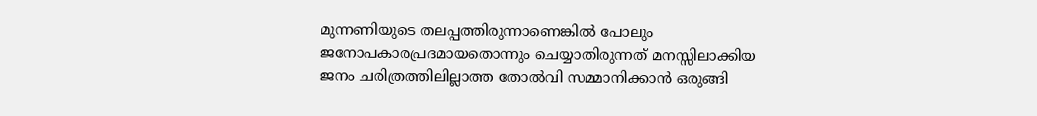മുന്നണിയുടെ തലപ്പത്തിരുന്നാണെങ്കില്‍ പോലും ജനോപകാരപ്രദമായതൊന്നും ചെയ്യാതിരുന്നത്‌ മനസ്സിലാക്കിയ ജനം ചരിത്രത്തിലില്ലാത്ത തോല്‍വി സമ്മാനിക്കാന്‍ ഒരുങ്ങി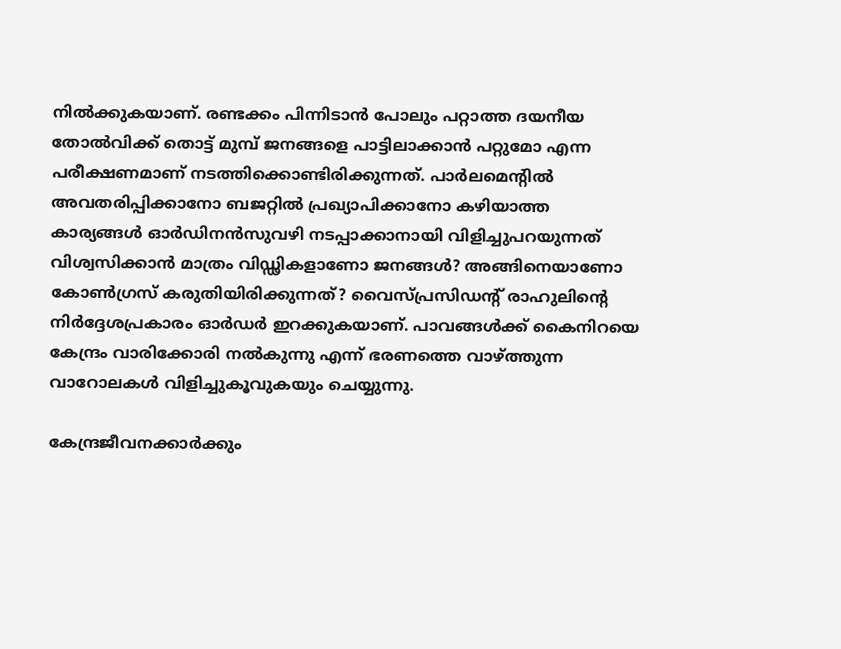നില്‍ക്കുകയാണ്‌. രണ്ടക്കം പിന്നിടാന്‍ പോലും പറ്റാത്ത ദയനീയ തോല്‍വിക്ക്‌ തൊട്ട്‌ മുമ്പ്‌ ജനങ്ങളെ പാട്ടിലാക്കാന്‍ പറ്റുമോ എന്ന പരീക്ഷണമാണ്‌ നടത്തിക്കൊണ്ടിരിക്കുന്നത്‌. പാര്‍ലമെന്റില്‍ അവതരിപ്പിക്കാനോ ബജറ്റില്‍ പ്രഖ്യാപിക്കാനോ കഴിയാത്ത കാര്യങ്ങള്‍ ഓര്‍ഡിനന്‍സുവഴി നടപ്പാക്കാനായി വിളിച്ചുപറയുന്നത്‌ വിശ്വസിക്കാന്‍ മാത്രം വിഡ്ഢികളാണോ ജനങ്ങള്‍? അങ്ങിനെയാണോ കോണ്‍ഗ്രസ്‌ കരുതിയിരിക്കുന്നത്‌? വൈസ്പ്രസിഡന്റ്‌ രാഹുലിന്റെ നിര്‍ദ്ദേശപ്രകാരം ഓര്‍ഡര്‍ ഇറക്കുകയാണ്‌. പാവങ്ങള്‍ക്ക്‌ കൈനിറയെ കേന്ദ്രം വാരിക്കോരി നല്‍കുന്നു എന്ന്‌ ഭരണത്തെ വാഴ്‌ത്തുന്ന വാറോലകള്‍ വിളിച്ചുകൂവുകയും ചെയ്യുന്നു.

കേന്ദ്രജീവനക്കാര്‍ക്കും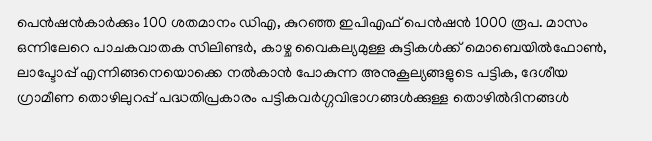പെന്‍ഷന്‍കാര്‍ക്കും 100 ശതമാനം ഡിഎ, കുറഞ്ഞ ഇപിഎഫ്‌ പെന്‍ഷന്‍ 1000 രൂപ. മാസം ഒന്നിലേറെ പാചകവാതക സിലിണ്ടര്‍, കാഴ്ച വൈകല്യമുള്ള കുട്ടികള്‍ക്ക്‌ മൊബെയില്‍ഫോണ്‍, ലാപ്ടോപ്പ്‌ എന്നിങ്ങനെയൊക്കെ നല്‍കാന്‍ പോകുന്ന അനുകൂല്യങ്ങളുടെ പട്ടിക, ദേശീയ ഗ്രാമീണ തൊഴിലുറപ്പ്‌ പദ്ധതിപ്രകാരം പട്ടികവര്‍ഗ്ഗവിഭാഗങ്ങള്‍ക്കുള്ള തൊഴില്‍ദിനങ്ങള്‍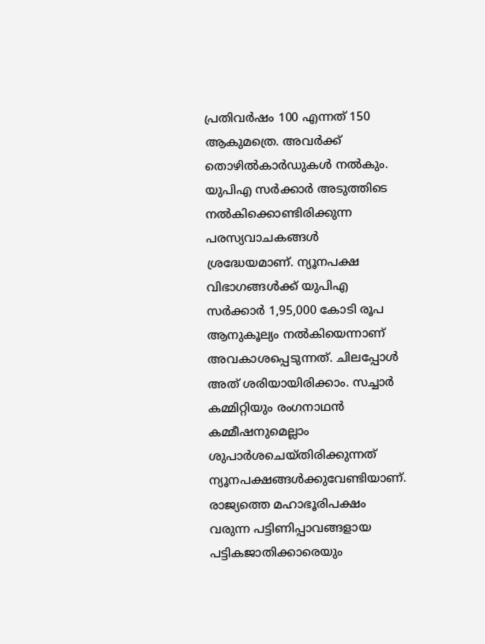പ്രതിവര്‍ഷം 100 എന്നത്‌ 150 ആകുമത്രെ. അവര്‍ക്ക്‌ തൊഴില്‍കാര്‍ഡുകള്‍ നല്‍കും. യുപിഎ സര്‍ക്കാര്‍ അടുത്തിടെ നല്‍കിക്കൊണ്ടിരിക്കുന്ന പരസ്യവാചകങ്ങള്‍ ശ്രദ്ധേയമാണ്‌. ന്യൂനപക്ഷ വിഭാഗങ്ങള്‍ക്ക്‌ യുപിഎ സര്‍ക്കാര്‍ 1,95,000 കോടി രൂപ ആനുകൂല്യം നല്‍കിയെന്നാണ്‌ അവകാശപ്പെടുന്നത്‌. ചിലപ്പോള്‍ അത്‌ ശരിയായിരിക്കാം. സച്ചാര്‍ കമ്മിറ്റിയും രംഗനാഥന്‍ കമ്മീഷനുമെല്ലാം ശുപാര്‍ശചെയ്തിരിക്കുന്നത്‌ ന്യൂനപക്ഷങ്ങള്‍ക്കുവേണ്ടിയാണ്‌. രാജ്യത്തെ മഹാഭൂരിപക്ഷം വരുന്ന പട്ടിണിപ്പാവങ്ങളായ പട്ടികജാതിക്കാരെയും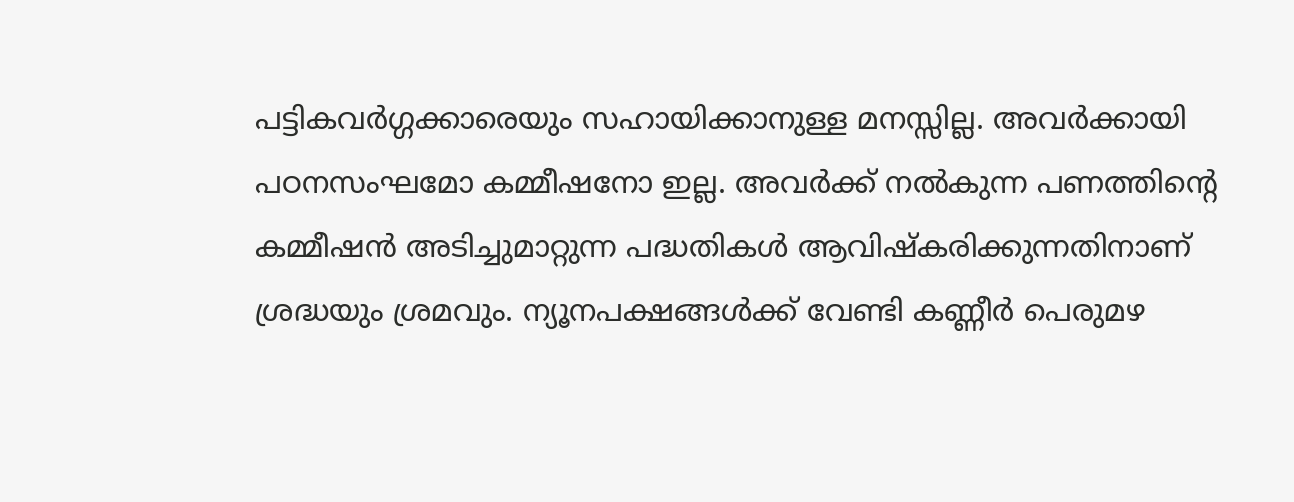പട്ടികവര്‍ഗ്ഗക്കാരെയും സഹായിക്കാനുള്ള മനസ്സില്ല. അവര്‍ക്കായി പഠനസംഘമോ കമ്മീഷനോ ഇല്ല. അവര്‍ക്ക്‌ നല്‍കുന്ന പണത്തിന്റെ കമ്മീഷന്‍ അടിച്ചുമാറ്റുന്ന പദ്ധതികള്‍ ആവിഷ്കരിക്കുന്നതിനാണ്‌ ശ്രദ്ധയും ശ്രമവും. ന്യൂനപക്ഷങ്ങള്‍ക്ക്‌ വേണ്ടി കണ്ണീര്‍ പെരുമഴ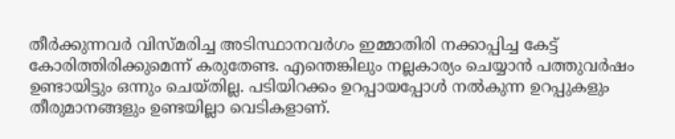തീര്‍ക്കുന്നവര്‍ വിസ്മരിച്ച അടിസ്ഥാനവര്‍ഗം ഇമ്മാതിരി നക്കാപ്പിച്ച കേട്ട്‌ കോരിത്തിരിക്കുമെന്ന്‌ കരുതേണ്ട. എന്തെങ്കിലും നല്ലകാര്യം ചെയ്യാന്‍ പത്തുവര്‍ഷം ഉണ്ടായിട്ടും ഒന്നും ചെയ്തില്ല. പടിയിറക്കം ഉറപ്പായപ്പോള്‍ നല്‍കുന്ന ഉറപ്പുകളും തീരുമാനങ്ങളും ഉണ്ടയില്ലാ വെടികളാണ്‌.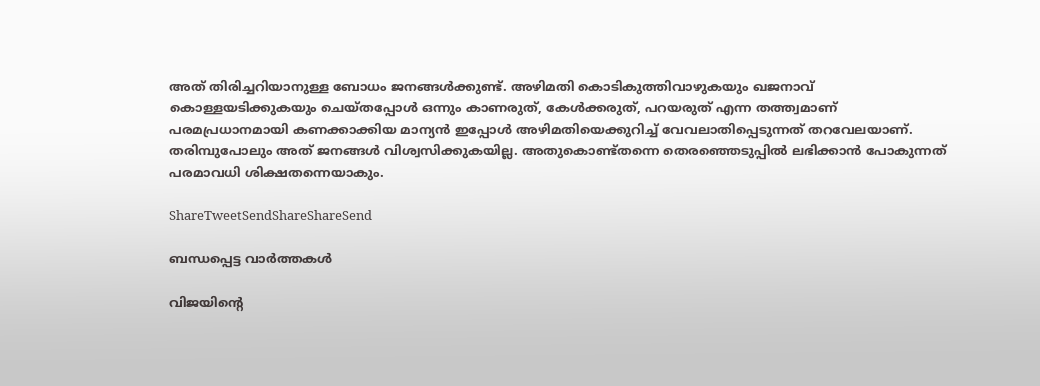അത്‌ തിരിച്ചറിയാനുള്ള ബോധം ജനങ്ങള്‍ക്കുണ്ട്‌. അഴിമതി കൊടികുത്തിവാഴുകയും ഖജനാവ്‌ കൊള്ളയടിക്കുകയും ചെയ്തപ്പോള്‍ ഒന്നും കാണരുത്‌, കേള്‍ക്കരുത്‌, പറയരുത്‌ എന്ന തത്ത്വമാണ്‌ പരമപ്രധാനമായി കണക്കാക്കിയ മാന്യന്‍ ഇപ്പോള്‍ അഴിമതിയെക്കുറിച്ച്‌ വേവലാതിപ്പെടുന്നത്‌ തറവേലയാണ്‌. തരിമ്പുപോലും അത്‌ ജനങ്ങള്‍ വിശ്വസിക്കുകയില്ല. അതുകൊണ്ട്തന്നെ തെരഞ്ഞെടുപ്പില്‍ ലഭിക്കാന്‍ പോകുന്നത്‌ പരമാവധി ശിക്ഷതന്നെയാകും.

ShareTweetSendShareShareSend

ബന്ധപ്പെട്ട വാര്‍ത്തകള്‍

വിജയിന്‍റെ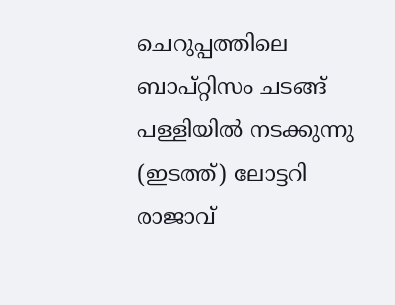ചെറുപ്പത്തിലെ ബാപ്റ്റിസം ചടങ്ങ് പള്ളിയില്‍ നടക്കുന്നു (ഇടത്ത്) ലോട്ടറി രാജാവ്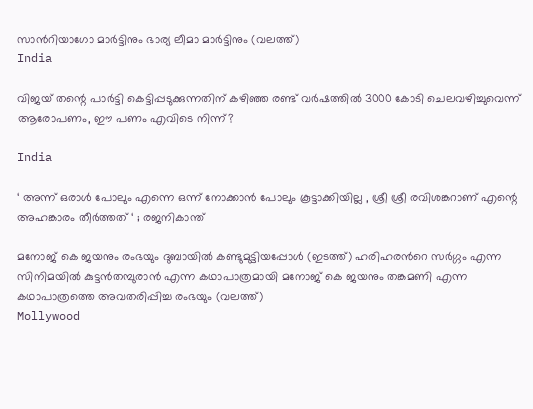സാന്‍റിയാഗോ മാര്‍ട്ടിനും ഭാര്യ ലീമാ മാര്‍ട്ടിനും (വലത്ത്)
India

വിജയ് തന്റെ പാര്‍ട്ടി കെട്ടിപ്പടുക്കുന്നതിന് കഴിഞ്ഞ രണ്ട് വര്‍ഷത്തില്‍ 3000 കോടി ചെലവഴിച്ചുവെന്ന് ആരോപണം, ഈ പണം എവിടെ നിന്ന്?

India

‘ അന്ന് ഒരാൾ പോലും എന്നെ ഒന്ന് നോക്കാൻ പോലും കൂട്ടാക്കിയില്ല , ശ്രീ ശ്രീ രവിശങ്കറാണ് എന്റെ അഹങ്കാരം തീർത്തത് ‘ ; രജനികാന്ത്

മനോജ് കെ ജയനും രംഭയും ദുബായില്‍ കണ്ടുമുട്ടിയപ്പോള്‍ (ഇടത്ത്) ഹരിഹരന്‍റെ സര്‍ഗ്ഗം എന്ന സിനിമയില്‍ കുട്ടന്‍തമ്പുരാന്‍ എന്ന കഥാപാത്രമായി മനോജ് കെ ജയനും തങ്കമണി എന്ന കഥാപാത്രത്തെ അവതരിപ്പിച്ച രംഭയും (വലത്ത്)
Mollywood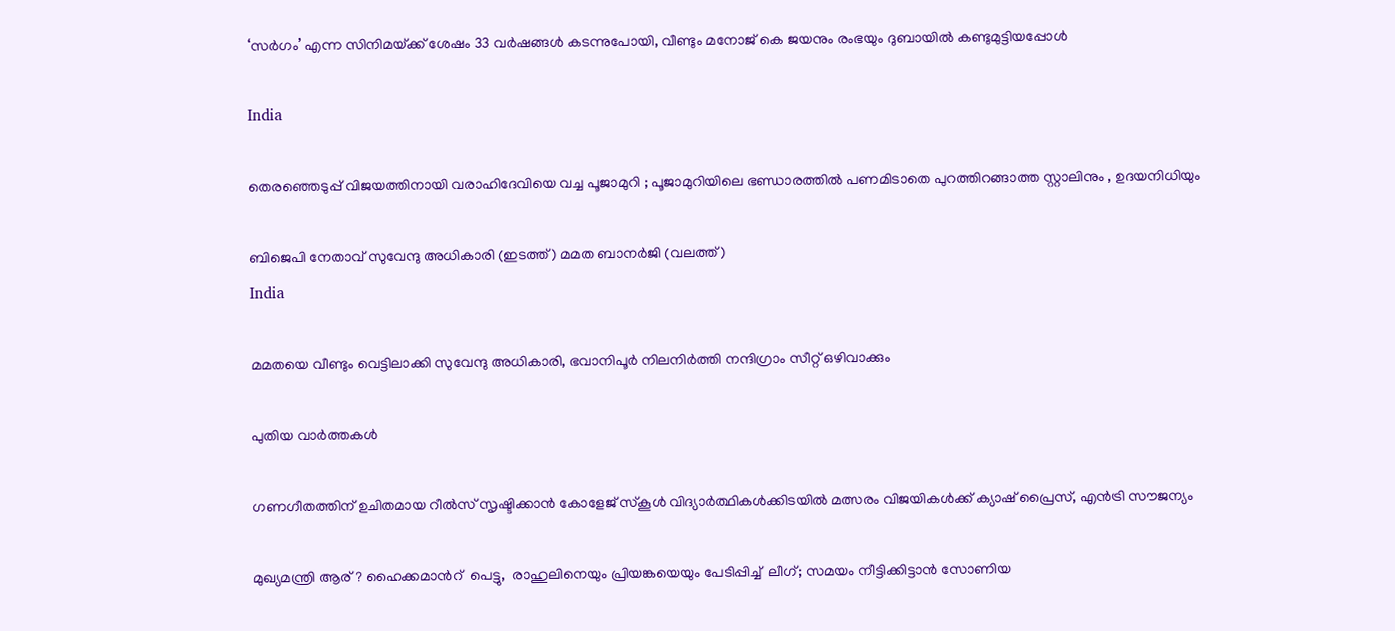‘സര്‍ഗം’ എന്ന സിനിമയ്‌ക്ക് ശേഷം 33 വർഷങ്ങൾ കടന്നുപോയി, വീണ്ടും മനോജ് കെ ജയനും രംഭയും ദുബായില്‍ കണ്ടുമുട്ടിയപ്പോള്‍

India

തെരഞ്ഞെടുപ്പ് വിജയത്തിനായി വരാഹിദേവിയെ വച്ച പൂജാമുറി ; പൂജാമുറിയിലെ ഭണ്ഡാരത്തിൽ പണമിടാതെ പുറത്തിറങ്ങാത്ത സ്റ്റാലിനും , ഉദയനിധിയും

ബിജെപി നേതാവ് സുവേന്ദു അധികാരി (ഇടത്ത്) മമത ബാനര്‍ജി (വലത്ത്)
India

മമതയെ വീണ്ടും വെട്ടിലാക്കി സുവേന്ദു അധികാരി, ഭവാനിപൂര്‍ നിലനിര്‍ത്തി നന്ദിഗ്രാം സീറ്റ് ഒഴിവാക്കും

പുതിയ വാര്‍ത്തകള്‍

ഗണഗീതത്തിന് ഉചിതമായ റീല്‍സ് സൃഷ്ടിക്കാന്‍ കോളേജ് സ്കൂള്‍ വിദ്യാര്‍ത്ഥികള്‍ക്കിടയില്‍ മത്സരം വിജയികള്‍ക്ക് ക്യാഷ് പ്രൈസ്, എന്‍ട്രി സൗജന്യം

മുഖ്യമന്ത്രി ആര്? ഹൈക്കമാന്‍റ്  പെട്ടു,  രാഹുലിനെയും പ്രിയങ്കയെയും പേടിപ്പിച്ച്  ലീഗ്; സമയം നീട്ടിക്കിട്ടാന്‍ സോണിയ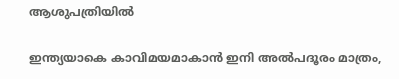ആശുപത്രിയില്‍

ഇന്ത്യയാകെ കാവിമയമാകാന്‍ ഇനി അല്‍പദൂരം മാത്രം,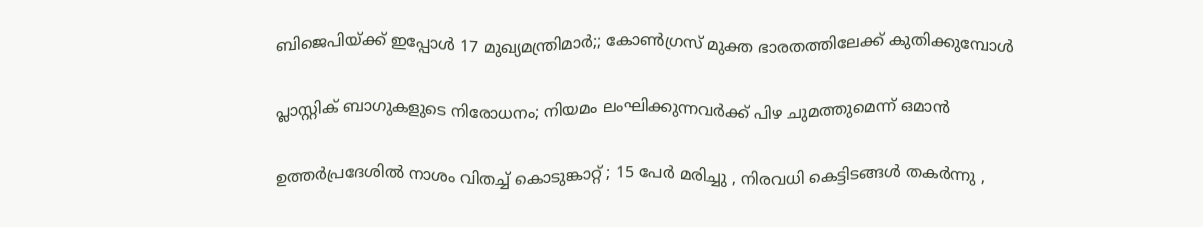ബിജെപിയ്‌ക്ക് ഇപ്പോള്‍ 17 മുഖ്യമന്ത്രിമാര്‍;; കോണ്‍ഗ്രസ് മുക്ത ഭാരതത്തിലേക്ക് കുതിക്കുമ്പോള്‍

പ്ലാസ്റ്റിക് ബാഗുകളുടെ നിരോധനം; നിയമം ലംഘിക്കുന്നവർക്ക് പിഴ ചുമത്തുമെന്ന് ഒമാൻ

ഉത്തർപ്രദേശിൽ നാശം വിതച്ച് കൊടുങ്കാറ്റ് ; 15 പേർ മരിച്ചു , നിരവധി കെട്ടിടങ്ങൾ തകർന്നു ,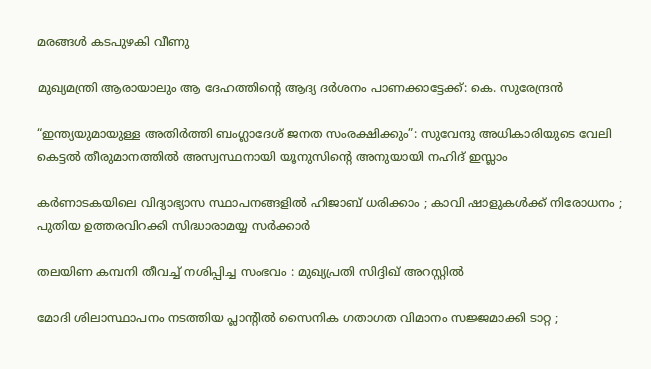മരങ്ങൾ കടപുഴകി വീണു

മുഖ്യമന്ത്രി ആരായാലും ആ ദേഹത്തിന്റെ ആദ്യ ദര്‍ശനം പാണക്കാട്ടേക്ക്: കെ. സുരേന്ദ്രന്‍

“ഇന്ത്യയുമായുള്ള അതിർത്തി ബംഗ്ലാദേശ് ജനത സംരക്ഷിക്കും”: സുവേന്ദു അധികാരിയുടെ വേലി കെട്ടൽ തീരുമാനത്തിൽ അസ്വസ്ഥനായി യൂനുസിന്റെ അനുയായി നഹിദ് ഇസ്ലാം

കർണാടകയിലെ വിദ്യാഭ്യാസ സ്ഥാപനങ്ങളിൽ ഹിജാബ് ധരിക്കാം ; കാവി ഷാളുകൾക്ക് നിരോധനം ; പുതിയ ഉത്തരവിറക്കി സിദ്ധാരാമയ്യ സർക്കാർ

തലയിണ കമ്പനി തീവച്ച് നശിപ്പിച്ച സംഭവം : മുഖ്യപ്രതി സിദ്ദിഖ് അറസ്റ്റിൽ

മോദി ശിലാസ്ഥാപനം നടത്തിയ പ്ലാന്റിൽ സൈനിക ഗതാഗത വിമാനം സജ്ജമാക്കി ടാറ്റ ;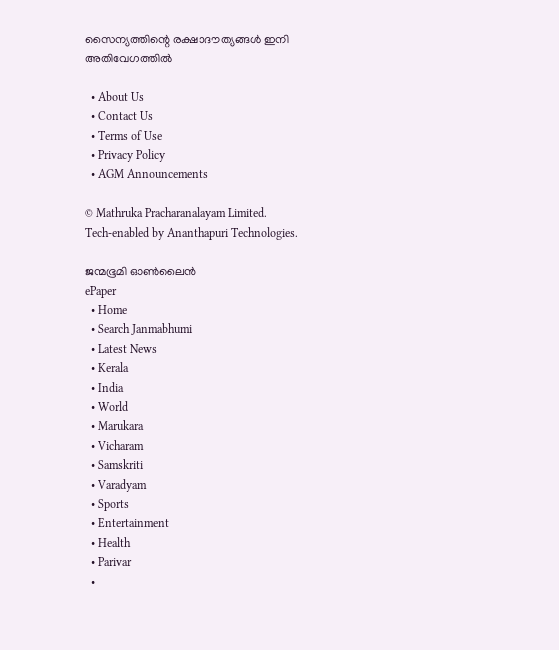സൈന്യത്തിന്റെ രക്ഷാദൗത്യങ്ങൾ ഇനി അതിവേഗത്തിൽ

  • About Us
  • Contact Us
  • Terms of Use
  • Privacy Policy
  • AGM Announcements

© Mathruka Pracharanalayam Limited.
Tech-enabled by Ananthapuri Technologies.

ജന്മഭൂമി ഓണ്‍ലൈന്‍
ePaper
  • Home
  • Search Janmabhumi
  • Latest News
  • Kerala
  • India
  • World
  • Marukara
  • Vicharam
  • Samskriti
  • Varadyam
  • Sports
  • Entertainment
  • Health
  • Parivar
  •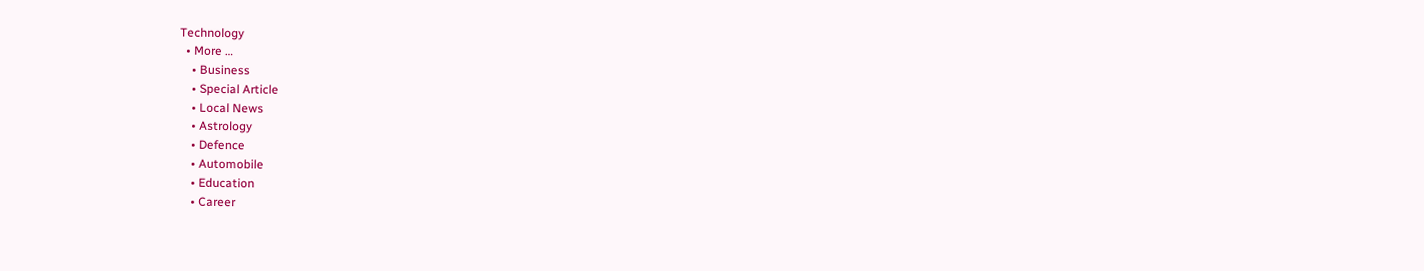Technology
  • More …
    • Business
    • Special Article
    • Local News
    • Astrology
    • Defence
    • Automobile
    • Education
    • Career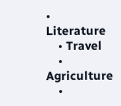• Literature
    • Travel
    • Agriculture
    •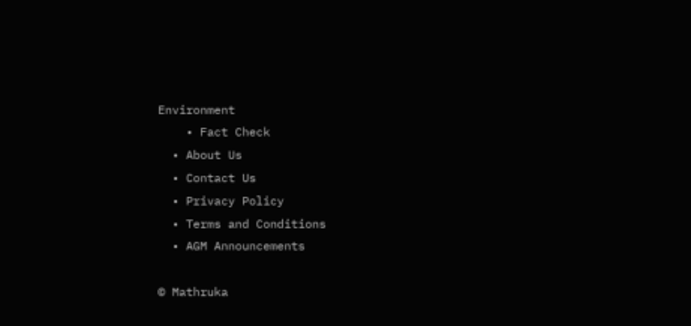Environment
    • Fact Check
  • About Us
  • Contact Us
  • Privacy Policy
  • Terms and Conditions
  • AGM Announcements

© Mathruka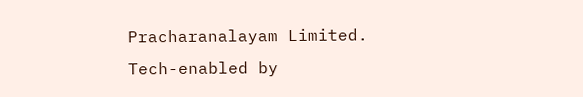Pracharanalayam Limited.
Tech-enabled by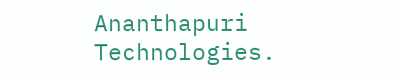Ananthapuri Technologies.